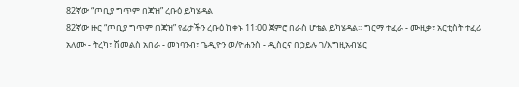82ኛው “ጦቢያ ግጥም በጃዝ” ረቡዕ ይካሄዳል
82ኛው ዙር “ጦቢያ ግጥም በጃዝ” የፊታችን ረቡዕ ከቀኑ 11፡00 ጀምሮ በራስ ሆቴል ይካሄዳል፡፡ ግርማ ተፈራ - ሙዚቃ፣ አርቲስት ተፈሪ አለሙ - ትረካ፣ ሽመልስ አበራ - መነባንብ፣ ጌዲዮን ወ/ዮሐንስ - ዲስርና በኃይሉ ገ/እግዚአብሄር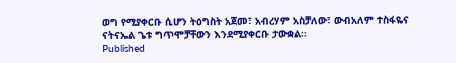ወግ የሚያቀርቡ ሲሆን ትዕግስት አጀመ፣ አብረሃም አስቻለው፣ ውብአለም ተስፋዬና ናትናኤል ጌቱ ግጥሞቻቸውን እንደሚያቀርቡ ታውቋል፡፡
Published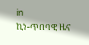in
ኪነ-ጥበባዊ ዜና